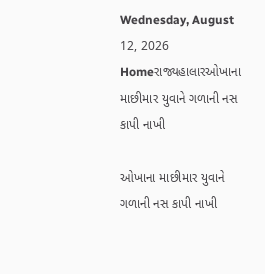Wednesday, August 12, 2026
Homeરાજ્યહાલારઓખાના માછીમાર યુવાને ગળાની નસ કાપી નાખી

ઓખાના માછીમાર યુવાને ગળાની નસ કાપી નાખી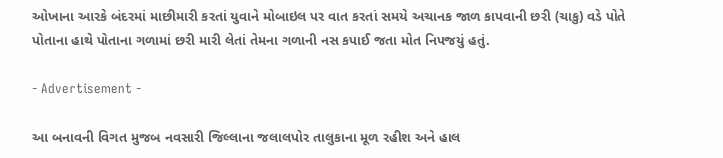ઓખાના આરકે બંદરમાં માછીમારી કરતાં યુવાને મોબાઇલ પર વાત કરતાં સમયે અચાનક જાળ કાપવાની છરી (ચાકુ) વડે પોતે પોતાના હાથે પોતાના ગળામાં છરી મારી લેતાં તેમના ગળાની નસ કપાઈ જતા મોત નિપજયું હતું.

- Advertisement -

આ બનાવની વિગત મુજબ નવસારી જિલ્લાના જલાલપોર તાલુકાના મૂળ રહીશ અને હાલ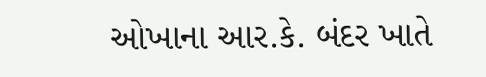ઓખાના આર.કે. બંદર ખાતે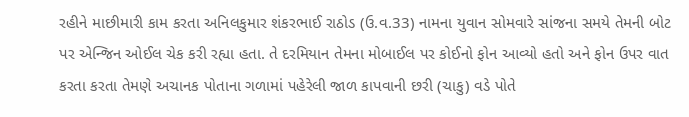રહીને માછીમારી કામ કરતા અનિલકુમાર શંકરભાઈ રાઠોડ (ઉ.વ.33) નામના યુવાન સોમવારે સાંજના સમયે તેમની બોટ પર એન્જિન ઓઈલ ચેક કરી રહ્યા હતા. તે દરમિયાન તેમના મોબાઈલ પર કોઈનો ફોન આવ્યો હતો અને ફોન ઉપર વાત કરતા કરતા તેમણે અચાનક પોતાના ગળામાં પહેરેલી જાળ કાપવાની છરી (ચાકુ) વડે પોતે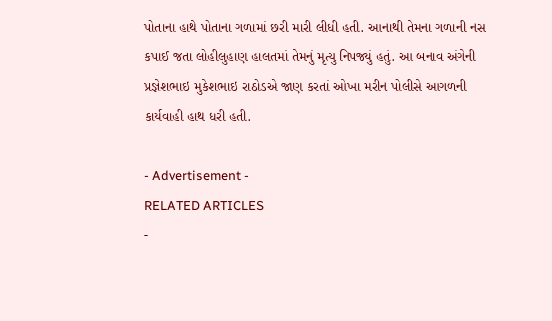પોતાના હાથે પોતાના ગળામાં છરી મારી લીધી હતી. આનાથી તેમના ગળાની નસ કપાઈ જતા લોહીલુહાણ હાલતમાં તેમનું મૃત્યુ નિપજ્યું હતું. આ બનાવ અંગેની પ્રજ્ઞેશભાઇ મુકેશભાઇ રાઠોડએ જાણ કરતાં ઓખા મરીન પોલીસે આગળની કાર્યવાહી હાથ ધરી હતી.

- Advertisement -
RELATED ARTICLES
-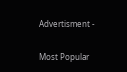Advertisment -

Most Popular